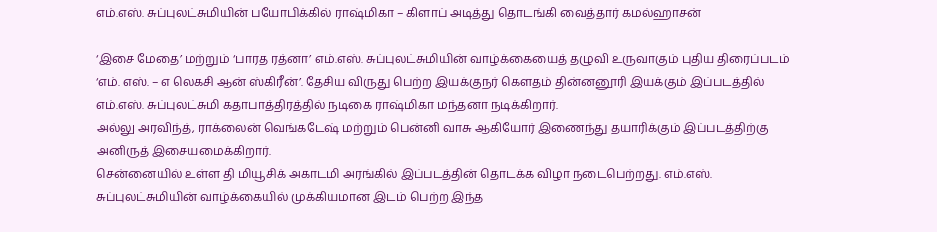எம்.எஸ். சுப்புலட்சுமியின் பயோபிக்கில் ராஷ்மிகா – கிளாப் அடித்து தொடங்கி வைத்தார் கமல்ஹாசன்

‘இசை மேதை’ மற்றும் ‘பாரத ரத்னா’ எம்.எஸ். சுப்புலட்சுமியின் வாழ்க்கையைத் தழுவி உருவாகும் புதிய திரைப்படம் ‘எம். எஸ். – எ லெகசி ஆன் ஸ்கிரீன்’. தேசிய விருது பெற்ற இயக்குநர் கௌதம் தின்னனூரி இயக்கும் இப்படத்தில் எம்.எஸ். சுப்புலட்சுமி கதாபாத்திரத்தில் நடிகை ராஷ்மிகா மந்தனா நடிக்கிறார்.
அல்லு அரவிந்த், ராக்லைன் வெங்கடேஷ் மற்றும் பென்னி வாசு ஆகியோர் இணைந்து தயாரிக்கும் இப்படத்திற்கு அனிருத் இசையமைக்கிறார்.
சென்னையில் உள்ள தி மியூசிக் அகாடமி அரங்கில் இப்படத்தின் தொடக்க விழா நடைபெற்றது. எம்.எஸ். சுப்புலட்சுமியின் வாழ்க்கையில் முக்கியமான இடம் பெற்ற இந்த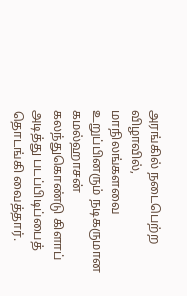அரங்கில் நடைபெற்ற விழாவில், மாநிலங்களவை உறுப்பினரும் நடிகருமான கமல்ஹாசன் கலந்துகொண்டு கிளாப் அடித்து படப்பிடிப்பைத் தொடங்கி வைத்தார்.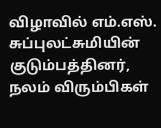விழாவில் எம்.எஸ். சுப்புலட்சுமியின் குடும்பத்தினர், நலம் விரும்பிகள்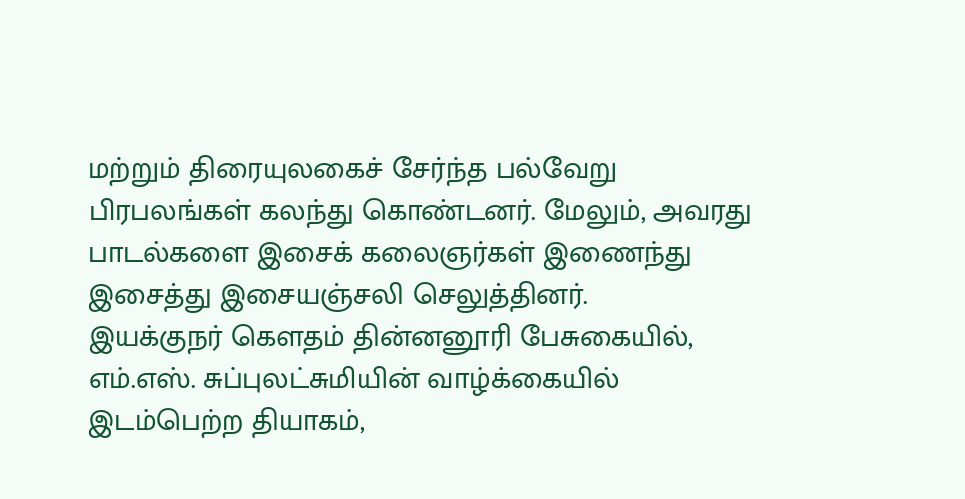மற்றும் திரையுலகைச் சேர்ந்த பல்வேறு பிரபலங்கள் கலந்து கொண்டனர். மேலும், அவரது பாடல்களை இசைக் கலைஞர்கள் இணைந்து இசைத்து இசையஞ்சலி செலுத்தினர்.
இயக்குநர் கௌதம் தின்னனூரி பேசுகையில், எம்.எஸ். சுப்புலட்சுமியின் வாழ்க்கையில் இடம்பெற்ற தியாகம்,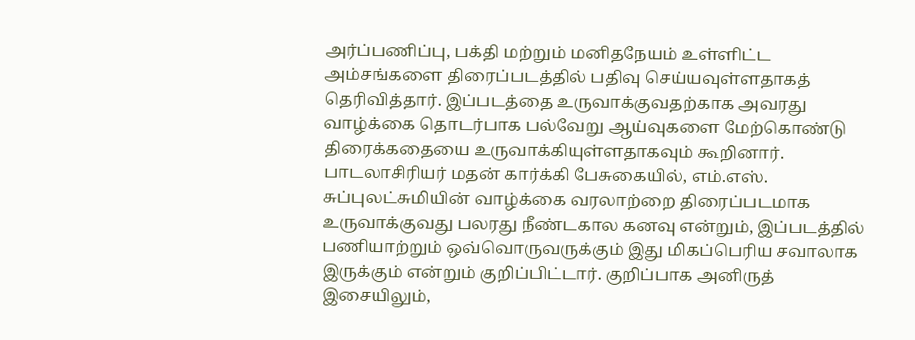அர்ப்பணிப்பு, பக்தி மற்றும் மனிதநேயம் உள்ளிட்ட அம்சங்களை திரைப்படத்தில் பதிவு செய்யவுள்ளதாகத் தெரிவித்தார். இப்படத்தை உருவாக்குவதற்காக அவரது வாழ்க்கை தொடர்பாக பல்வேறு ஆய்வுகளை மேற்கொண்டு திரைக்கதையை உருவாக்கியுள்ளதாகவும் கூறினார்.
பாடலாசிரியர் மதன் கார்க்கி பேசுகையில், எம்.எஸ். சுப்புலட்சுமியின் வாழ்க்கை வரலாற்றை திரைப்படமாக உருவாக்குவது பலரது நீண்டகால கனவு என்றும், இப்படத்தில் பணியாற்றும் ஒவ்வொருவருக்கும் இது மிகப்பெரிய சவாலாக இருக்கும் என்றும் குறிப்பிட்டார். குறிப்பாக அனிருத் இசையிலும்,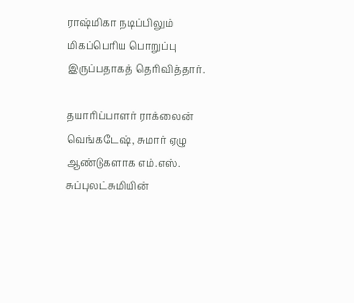ராஷ்மிகா நடிப்பிலும் மிகப்பெரிய பொறுப்பு இருப்பதாகத் தெரிவித்தார்.

தயாரிப்பாளர் ராக்லைன் வெங்கடேஷ், சுமார் ஏழு ஆண்டுகளாக எம்.எஸ். சுப்புலட்சுமியின்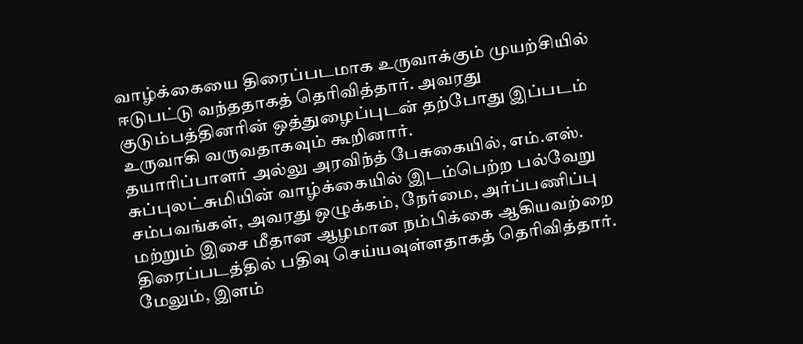வாழ்க்கையை திரைப்படமாக உருவாக்கும் முயற்சியில் ஈடுபட்டு வந்ததாகத் தெரிவித்தார். அவரது குடும்பத்தினரின் ஒத்துழைப்புடன் தற்போது இப்படம் உருவாகி வருவதாகவும் கூறினார்.
தயாரிப்பாளர் அல்லு அரவிந்த் பேசுகையில், எம்.எஸ். சுப்புலட்சுமியின் வாழ்க்கையில் இடம்பெற்ற பல்வேறு சம்பவங்கள், அவரது ஒழுக்கம், நேர்மை, அர்ப்பணிப்பு மற்றும் இசை மீதான ஆழமான நம்பிக்கை ஆகியவற்றை திரைப்படத்தில் பதிவு செய்யவுள்ளதாகத் தெரிவித்தார். மேலும், இளம்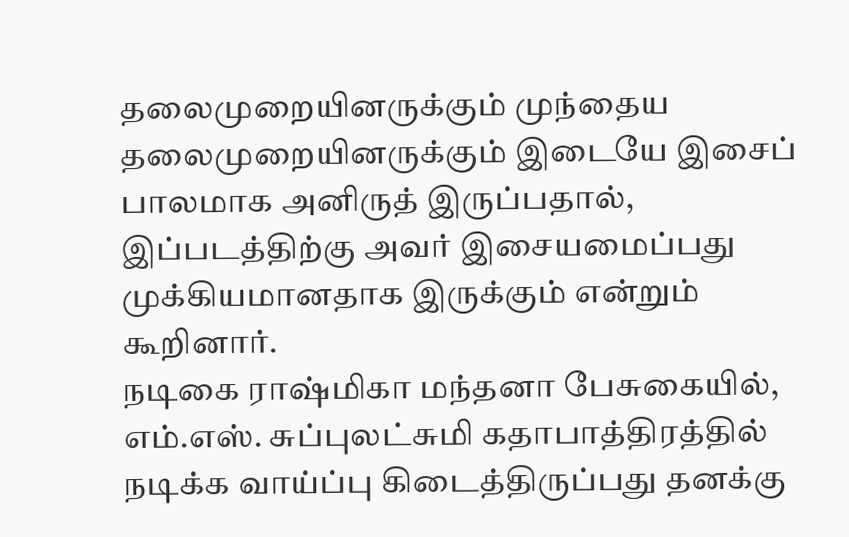தலைமுறையினருக்கும் முந்தைய தலைமுறையினருக்கும் இடையே இசைப் பாலமாக அனிருத் இருப்பதால், இப்படத்திற்கு அவர் இசையமைப்பது முக்கியமானதாக இருக்கும் என்றும் கூறினார்.
நடிகை ராஷ்மிகா மந்தனா பேசுகையில், எம்.எஸ். சுப்புலட்சுமி கதாபாத்திரத்தில் நடிக்க வாய்ப்பு கிடைத்திருப்பது தனக்கு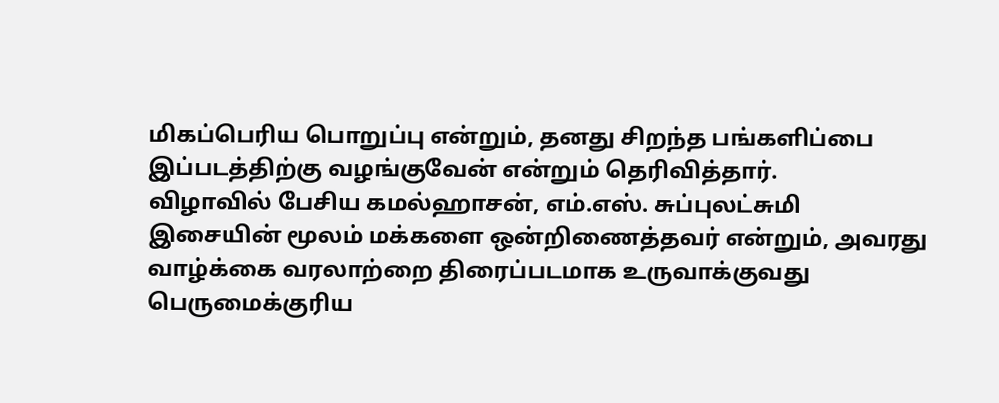மிகப்பெரிய பொறுப்பு என்றும், தனது சிறந்த பங்களிப்பை இப்படத்திற்கு வழங்குவேன் என்றும் தெரிவித்தார்.
விழாவில் பேசிய கமல்ஹாசன், எம்.எஸ். சுப்புலட்சுமி இசையின் மூலம் மக்களை ஒன்றிணைத்தவர் என்றும், அவரது வாழ்க்கை வரலாற்றை திரைப்படமாக உருவாக்குவது பெருமைக்குரிய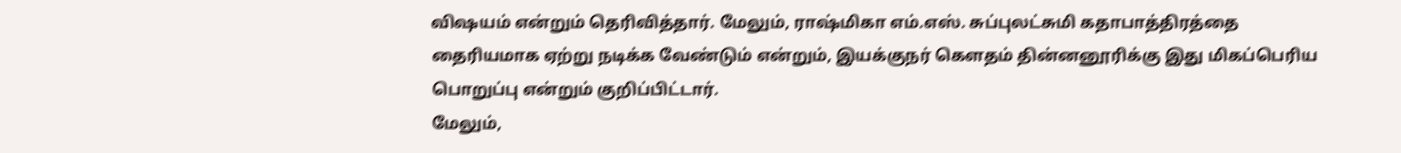விஷயம் என்றும் தெரிவித்தார். மேலும், ராஷ்மிகா எம்.எஸ். சுப்புலட்சுமி கதாபாத்திரத்தை தைரியமாக ஏற்று நடிக்க வேண்டும் என்றும், இயக்குநர் கௌதம் தின்னனூரிக்கு இது மிகப்பெரிய பொறுப்பு என்றும் குறிப்பிட்டார்.
மேலும்,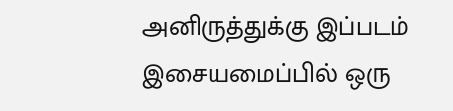அனிருத்துக்கு இப்படம் இசையமைப்பில் ஒரு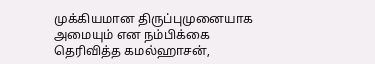முக்கியமான திருப்புமுனையாக அமையும் என நம்பிக்கை தெரிவித்த கமல்ஹாசன்,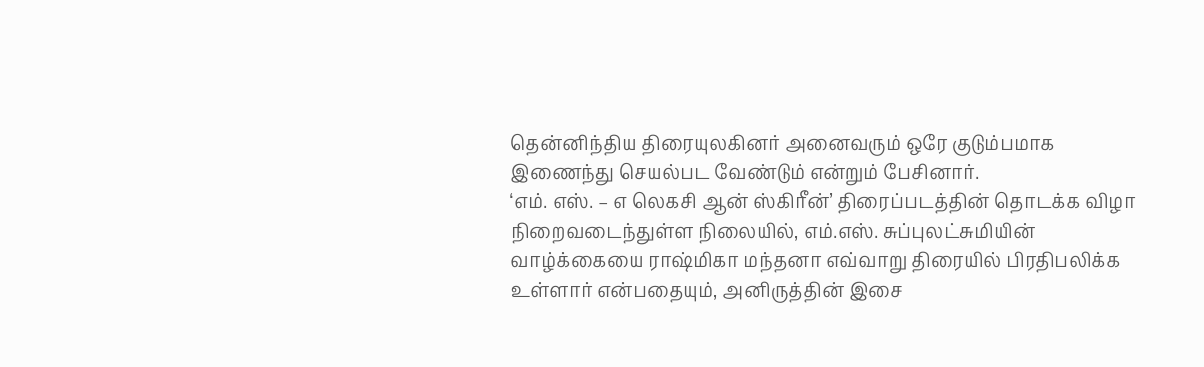தென்னிந்திய திரையுலகினர் அனைவரும் ஒரே குடும்பமாக இணைந்து செயல்பட வேண்டும் என்றும் பேசினார்.
‘எம். எஸ். – எ லெகசி ஆன் ஸ்கிரீன்’ திரைப்படத்தின் தொடக்க விழா நிறைவடைந்துள்ள நிலையில், எம்.எஸ். சுப்புலட்சுமியின் வாழ்க்கையை ராஷ்மிகா மந்தனா எவ்வாறு திரையில் பிரதிபலிக்க உள்ளார் என்பதையும், அனிருத்தின் இசை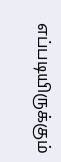எப்படியிருக்கும்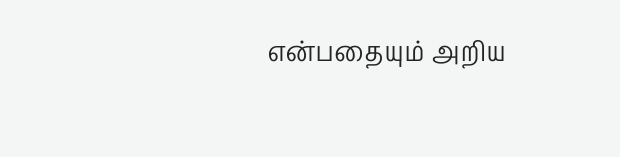என்பதையும் அறிய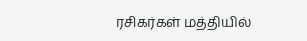ரசிகர்கள் மத்தியில்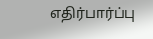எதிர்பார்ப்பு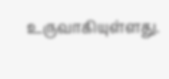உருவாகியுள்ளது.